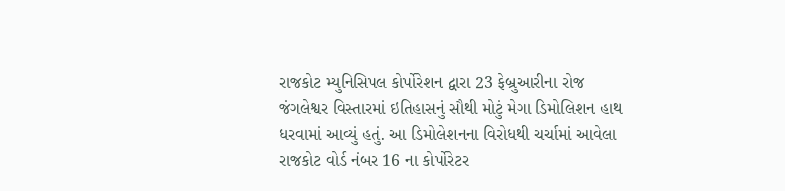રાજકોટ મ્યુનિસિપલ કોર્પોરેશન દ્વારા 23 ફેબ્રુઆરીના રોજ જંગલેશ્વર વિસ્તારમાં ઇતિહાસનું સૌથી મોટું મેગા ડિમોલિશન હાથ ધરવામાં આવ્યું હતું. આ ડિમોલેશનના વિરોધથી ચર્ચામાં આવેલા રાજકોટ વોર્ડ નંબર 16 ના કોર્પોરેટર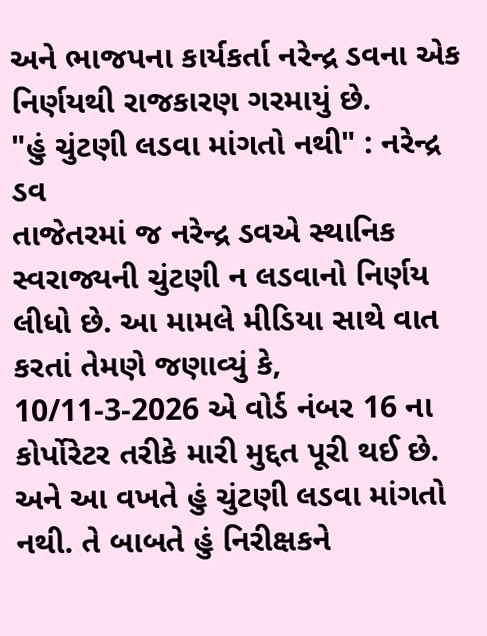અને ભાજપના કાર્યકર્તા નરેન્દ્ર ડવના એક નિર્ણયથી રાજકારણ ગરમાયું છે.
"હું ચુંટણી લડવા માંગતો નથી" : નરેન્દ્ર ડવ
તાજેતરમાં જ નરેન્દ્ર ડવએ સ્થાનિક સ્વરાજ્યની ચુંટણી ન લડવાનો નિર્ણય લીધો છે. આ મામલે મીડિયા સાથે વાત કરતાં તેમણે જણાવ્યું કે, 10/11-3-2026 એ વોર્ડ નંબર 16 ના કોર્પોરેટર તરીકે મારી મુદ્દત પૂરી થઈ છે. અને આ વખતે હું ચુંટણી લડવા માંગતો નથી. તે બાબતે હું નિરીક્ષકને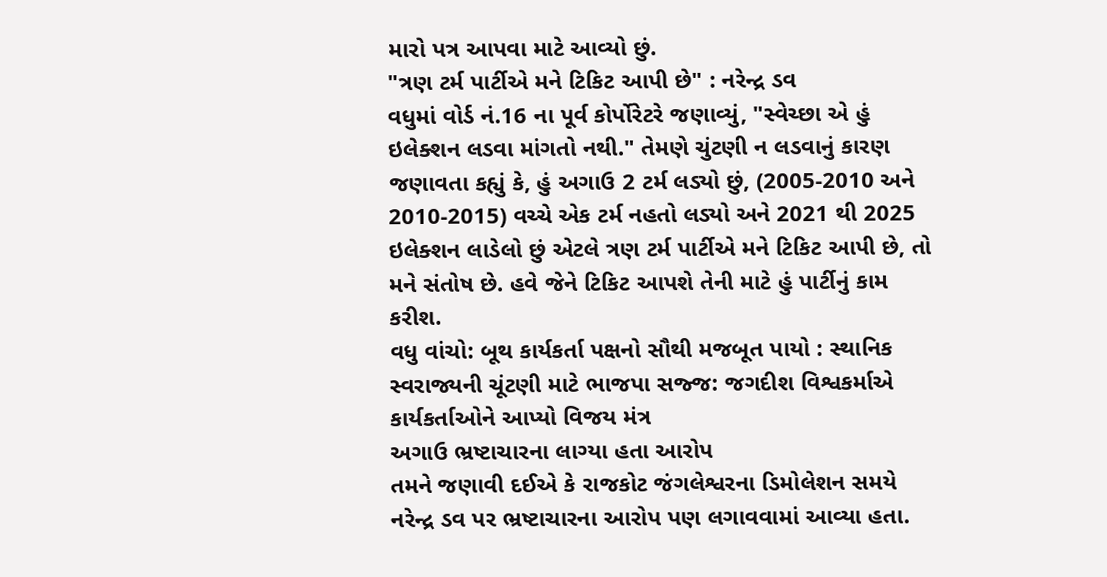મારો પત્ર આપવા માટે આવ્યો છું.
"ત્રણ ટર્મ પાર્ટીએ મને ટિકિટ આપી છે" : નરેન્દ્ર ડવ
વધુમાં વોર્ડ નં.16 ના પૂર્વ કોર્પોરેટરે જણાવ્યું, "સ્વેચ્છા એ હું ઇલેક્શન લડવા માંગતો નથી." તેમણે ચુંટણી ન લડવાનું કારણ જણાવતા કહ્યું કે, હું અગાઉ 2 ટર્મ લડ્યો છું, (2005-2010 અને 2010-2015) વચ્ચે એક ટર્મ નહતો લડ્યો અને 2021 થી 2025 ઇલેક્શન લાડેલો છું એટલે ત્રણ ટર્મ પાર્ટીએ મને ટિકિટ આપી છે, તો મને સંતોષ છે. હવે જેને ટિકિટ આપશે તેની માટે હું પાર્ટીનું કામ કરીશ.
વધુ વાંચો: બૂથ કાર્યકર્તા પક્ષનો સૌથી મજબૂત પાયો : સ્થાનિક સ્વરાજ્યની ચૂંટણી માટે ભાજપા સજ્જ: જગદીશ વિશ્વકર્માએ કાર્યકર્તાઓને આપ્યો વિજય મંત્ર
અગાઉ ભ્રષ્ટાચારના લાગ્યા હતા આરોપ
તમને જણાવી દઈએ કે રાજકોટ જંગલેશ્વરના ડિમોલેશન સમયે નરેન્દ્ર ડવ પર ભ્રષ્ટાચારના આરોપ પણ લગાવવામાં આવ્યા હતા.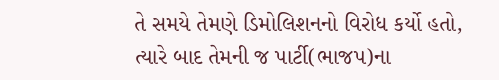તે સમયે તેમણે ડિમોલિશનનો વિરોધ કર્યો હતો, ત્યારે બાદ તેમની જ પાર્ટી(ભાજપ)ના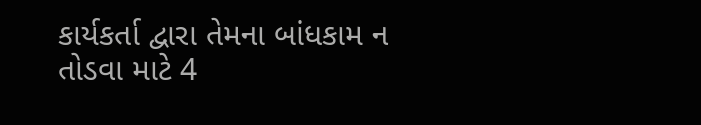કાર્યકર્તા દ્વારા તેમના બાંધકામ ન તોડવા માટે 4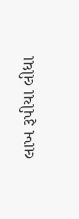લાખ રૂપીયા લીધા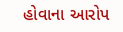હોવાના આરોપ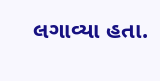લગાવ્યા હતા.